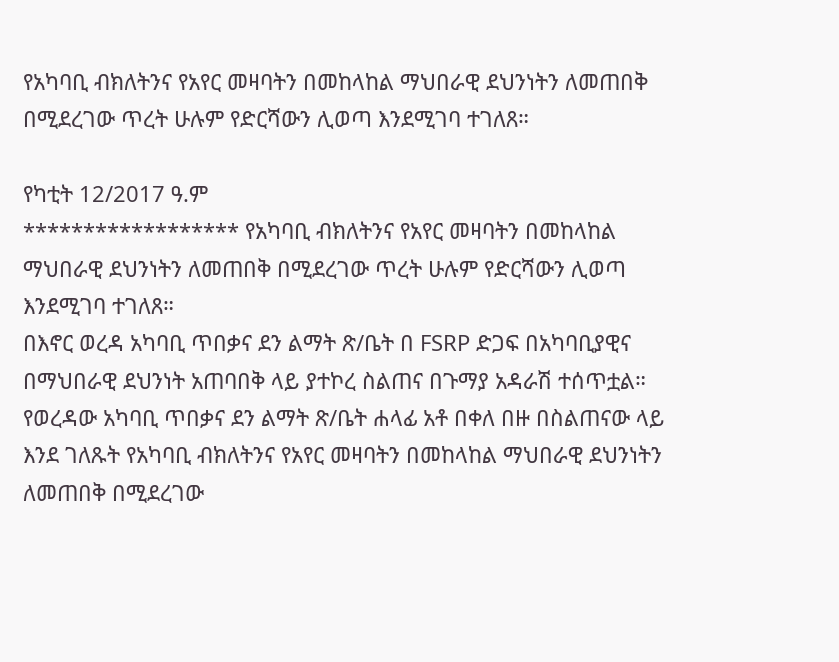የአካባቢ ብክለትንና የአየር መዛባትን በመከላከል ማህበራዊ ደህንነትን ለመጠበቅ በሚደረገው ጥረት ሁሉም የድርሻውን ሊወጣ እንደሚገባ ተገለጸ።

የካቲት 12/2017 ዓ.ም
****************** የአካባቢ ብክለትንና የአየር መዛባትን በመከላከል ማህበራዊ ደህንነትን ለመጠበቅ በሚደረገው ጥረት ሁሉም የድርሻውን ሊወጣ እንደሚገባ ተገለጸ።
በእኖር ወረዳ አካባቢ ጥበቃና ደን ልማት ጽ/ቤት በ FSRP ድጋፍ በአካባቢያዊና በማህበራዊ ደህንነት አጠባበቅ ላይ ያተኮረ ስልጠና በጉማያ አዳራሽ ተሰጥቷል።
የወረዳው አካባቢ ጥበቃና ደን ልማት ጽ/ቤት ሐላፊ አቶ በቀለ በዙ በስልጠናው ላይ እንደ ገለጹት የአካባቢ ብክለትንና የአየር መዛባትን በመከላከል ማህበራዊ ደህንነትን ለመጠበቅ በሚደረገው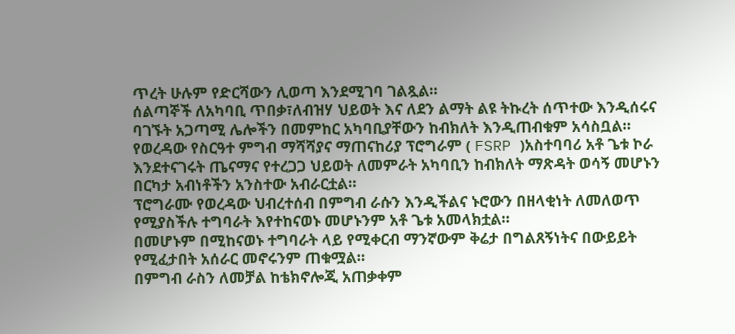ጥረት ሁሉም የድርሻውን ሊወጣ እንደሚገባ ገልጿል።
ሰልጣኞች ለአካባቢ ጥበቃ፣ለብዝሃ ህይወት እና ለደን ልማት ልዩ ትኩረት ሰጥተው እንዲሰሩና ባገኙት አጋጣሚ ሌሎችን በመምከር አካባቢያቸውን ከብክለት እንዲጠብቁም አሳስቧል።
የወረዳው የስርዓተ ምግብ ማሻሻያና ማጠናከሪያ ፕሮግራም ( FSRP )አስተባባሪ አቶ ጌቱ ኮራ እንደተናገሩት ጤናማና የተረጋጋ ህይወት ለመምራት አካባቢን ከብክለት ማጽዳት ወሳኝ መሆኑን በርካታ አብነቶችን አንስተው አብራርቷል።
ፕሮግራሙ የወረዳው ህብረተሰብ በምግብ ራሱን እንዲችልና ኑሮውን በዘላቂነት ለመለወጥ የሚያስችሉ ተግባራት እየተከናወኑ መሆኑንም አቶ ጌቱ አመላክቷል።
በመሆኑም በሚከናወኑ ተግባራት ላይ የሚቀርብ ማንኛውም ቅሬታ በግልጸኝነትና በውይይት የሚፈታበት አሰራር መኖሩንም ጠቁሟል።
በምግብ ራስን ለመቻል ከቴክኖሎጂ አጠቃቀም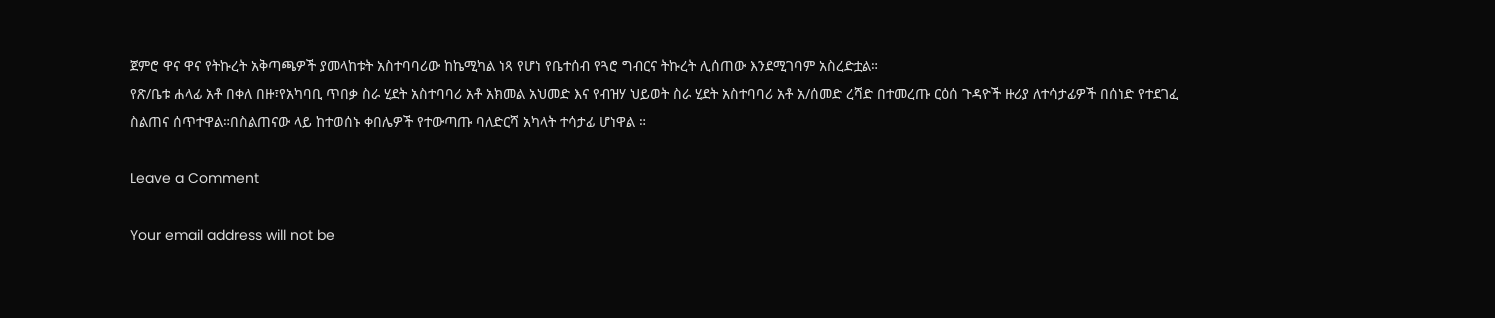ጀምሮ ዋና ዋና የትኩረት አቅጣጫዎች ያመላከቱት አስተባባሪው ከኬሚካል ነጻ የሆነ የቤተሰብ የጓሮ ግብርና ትኩረት ሊሰጠው እንደሚገባም አስረድቷል።
የጽ/ቤቱ ሐላፊ አቶ በቀለ በዙ፣የአካባቢ ጥበቃ ስራ ሂደት አስተባባሪ አቶ አክመል አህመድ እና የብዝሃ ህይወት ስራ ሂደት አስተባባሪ አቶ አ/ሰመድ ረሻድ በተመረጡ ርዕሰ ጉዳዮች ዙሪያ ለተሳታፊዎች በሰነድ የተደገፈ ስልጠና ሰጥተዋል።በስልጠናው ላይ ከተወሰኑ ቀበሌዎች የተውጣጡ ባለድርሻ አካላት ተሳታፊ ሆነዋል ።

Leave a Comment

Your email address will not be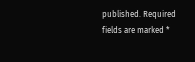published. Required fields are marked *